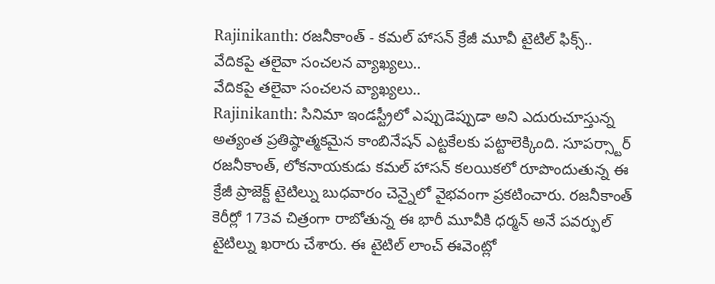Rajinikanth: రజనీకాంత్ - కమల్ హాసన్ క్రేజీ మూవీ టైటిల్ ఫిక్స్.. వేదికపై తలైవా సంచలన వ్యాఖ్యలు..
వేదికపై తలైవా సంచలన వ్యాఖ్యలు..
Rajinikanth: సినిమా ఇండస్ట్రీలో ఎప్పుడెప్పుడా అని ఎదురుచూస్తున్న అత్యంత ప్రతిష్ఠాత్మకమైన కాంబినేషన్ ఎట్టకేలకు పట్టాలెక్కింది. సూపర్స్టార్ రజనీకాంత్, లోకనాయకుడు కమల్ హాసన్ కలయికలో రూపొందుతున్న ఈ క్రేజీ ప్రాజెక్ట్ టైటిల్ను బుధవారం చెన్నైలో వైభవంగా ప్రకటించారు. రజనీకాంత్ కెరీర్లో 173వ చిత్రంగా రాబోతున్న ఈ భారీ మూవీకి ధర్మన్ అనే పవర్ఫుల్ టైటిల్ను ఖరారు చేశారు. ఈ టైటిల్ లాంచ్ ఈవెంట్లో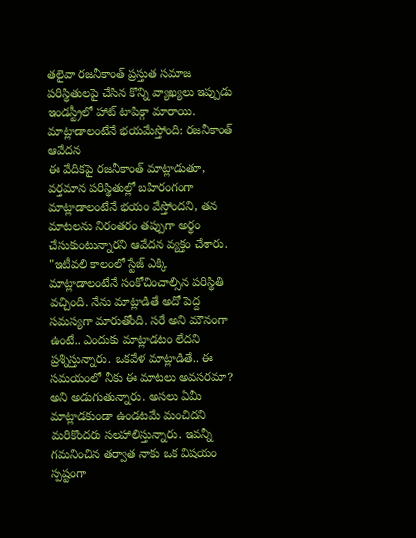తలైవా రజనీకాంత్ ప్రస్తుత సమాజ పరిస్థితులపై చేసిన కొన్ని వ్యాఖ్యలు ఇప్పుడు ఇండస్ట్రీలో హాట్ టాపిక్గా మారాయి.
మాట్లాడాలంటేనే భయమేస్తోంది: రజనీకాంత్ ఆవేదన
ఈ వేదికపై రజనీకాంత్ మాట్లాడుతూ, వర్తమాన పరిస్థితుల్లో బహిరంగంగా మాట్లాడాలంటేనే భయం వేస్తోందని, తన మాటలను నిరంతరం తప్పుగా అర్థం చేసుకుంటున్నారని ఆవేదన వ్యక్తం చేశారు. "ఇటీవలి కాలంలో స్టేజ్ ఎక్కి మాట్లాడాలంటేనే సంకోచించాల్సిన పరిస్థితి వచ్చింది. నేను మాట్లాడితే అదో పెద్ద సమస్యగా మారుతోంది. సరే అని మౌనంగా ఉంటే.. ఎందుకు మాట్లాడటం లేదని ప్రశ్నిస్తున్నారు. ఒకవేళ మాట్లాడితే.. ఈ సమయంలో నీకు ఈ మాటలు అవసరమా? అని అడుగుతున్నారు. అసలు ఏమీ మాట్లాడకుండా ఉండటమే మంచిదని మరికొందరు సలహాలిస్తున్నారు. ఇవన్నీ గమనించిన తర్వాత నాకు ఒక విషయం స్పష్టంగా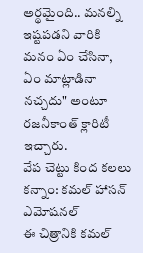అర్థమైంది.. మనల్ని ఇష్టపడని వారికి మనం ఏం చేసినా, ఏం మాట్లాడినా నచ్చదు" అంటూ రజనీకాంత్ క్లారిటీ ఇచ్చారు.
వేప చెట్టు కింద కలలు కన్నాం: కమల్ హాసన్ ఎమోషనల్
ఈ చిత్రానికి కమల్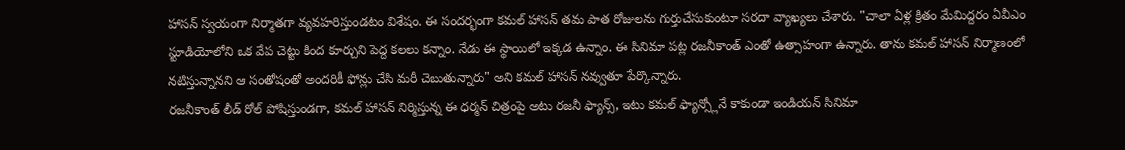హాసన్ స్వయంగా నిర్మాతగా వ్యవహరిస్తుండటం విశేషం. ఈ సందర్భంగా కమల్ హాసన్ తమ పాత రోజులను గుర్తుచేసుకుంటూ సరదా వ్యాఖ్యలు చేశారు. "చాలా ఏళ్ల క్రితం మేమిద్దరం ఏవీఎం స్టూడియోలోని ఒక వేప చెట్టు కింద కూర్చుని పెద్ద కలలు కన్నాం. నేడు ఈ స్థాయిలో ఇక్కడ ఉన్నాం. ఈ సినిమా పట్ల రజనీకాంత్ ఎంతో ఉత్సాహంగా ఉన్నారు. తాను కమల్ హాసన్ నిర్మాణంలో నటిస్తున్నానని ఆ సంతోషంతో అందరికీ ఫోన్లు చేసి మరీ చెబుతున్నారు" అని కమల్ హాసన్ నవ్వుతూ పేర్కొన్నారు.
రజనీకాంత్ లీడ్ రోల్ పోషిస్తుండగా, కమల్ హాసన్ నిర్మిస్తున్న ఈ ధర్మన్ చిత్రంపై అటు రజనీ ఫ్యాన్స్, ఇటు కమల్ ఫ్యాన్స్లోనే కాకుండా ఇండియన్ సినిమా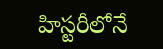హిస్టరీలోనే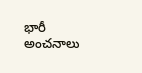భారీ అంచనాలు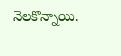నెలకొన్నాయి.